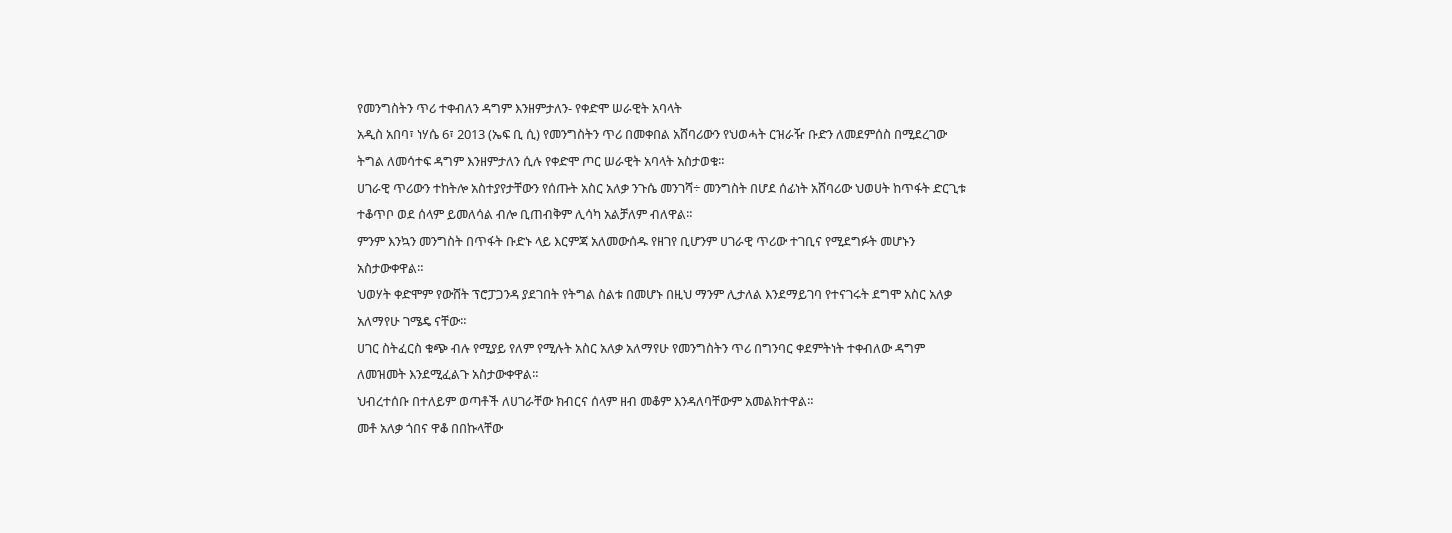የመንግስትን ጥሪ ተቀብለን ዳግም እንዘምታለን- የቀድሞ ሠራዊት አባላት
አዲስ አበባ፣ ነሃሴ 6፣ 2013 (ኤፍ ቢ ሲ) የመንግስትን ጥሪ በመቀበል አሸባሪውን የህወሓት ርዝራዥ ቡድን ለመደምሰስ በሚደረገው ትግል ለመሳተፍ ዳግም እንዘምታለን ሲሉ የቀድሞ ጦር ሠራዊት አባላት አስታወቁ።
ሀገራዊ ጥሪውን ተከትሎ አስተያየታቸውን የሰጡት አስር አለቃ ንጉሴ መንገሻ÷ መንግስት በሆደ ሰፊነት አሸባሪው ህወሀት ከጥፋት ድርጊቱ ተቆጥቦ ወደ ሰላም ይመለሳል ብሎ ቢጠብቅም ሊሳካ አልቻለም ብለዋል።
ምንም እንኳን መንግስት በጥፋት ቡድኑ ላይ እርምጃ አለመውሰዱ የዘገየ ቢሆንም ሀገራዊ ጥሪው ተገቢና የሚደግፉት መሆኑን አስታውቀዋል።
ህወሃት ቀድሞም የውሸት ፕሮፓጋንዳ ያደገበት የትግል ስልቱ በመሆኑ በዚህ ማንም ሊታለል እንደማይገባ የተናገሩት ደግሞ አስር አለቃ አለማየሁ ገሜዴ ናቸው።
ሀገር ስትፈርስ ቁጭ ብሉ የሚያይ የለም የሚሉት አስር አለቃ አለማየሁ የመንግስትን ጥሪ በግንባር ቀደምትነት ተቀብለው ዳግም ለመዝመት እንደሚፈልጉ አስታውቀዋል።
ህብረተሰቡ በተለይም ወጣቶች ለሀገራቸው ክብርና ሰላም ዘብ መቆም እንዳለባቸውም አመልክተዋል።
መቶ አለቃ ጎበና ዋቆ በበኩላቸው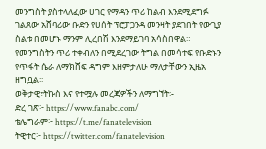መንግስት ያስተላለፈው ሀገር የማዳን ጥሪ ከልብ እንደሚደግፉ ገልጸው አሸባሪው ቡድን የሀሰት ፕሮፓጋንዳ መንዛት ያደገበት የውጊያ ስልቱ በመሆኑ ማንም ሊረበሽ እንደማይገባ አሳስበዋል።
የመንግስትን ጥሪ ተቀብለን በሚደረገው ትግል በመሳተፍ የቡድኑን የጥፋት ሴራ ለማክሸፍ ዳግም እዘምታለሁ ማለታቸውን ኢዜአ ዘግቧል፡፡
ወቅታዊ፣ትኩስ እና የተሟሉ መረጃዎችን ለማግኘት፡-
ድረ ገጽ፦ https://www.fanabc.com/
ቴሌግራም፦ https://t.me/fanatelevision
ትዊተር፦ https://twitter.com/fanatelevision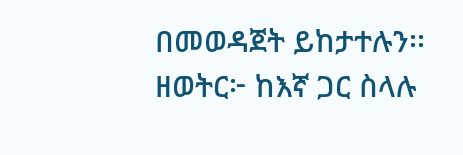በመወዳጀት ይከታተሉን፡፡
ዘወትር፦ ከእኛ ጋር ስላሉ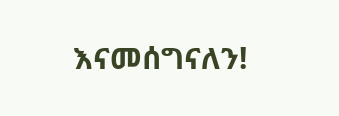እናመሰግናለን!